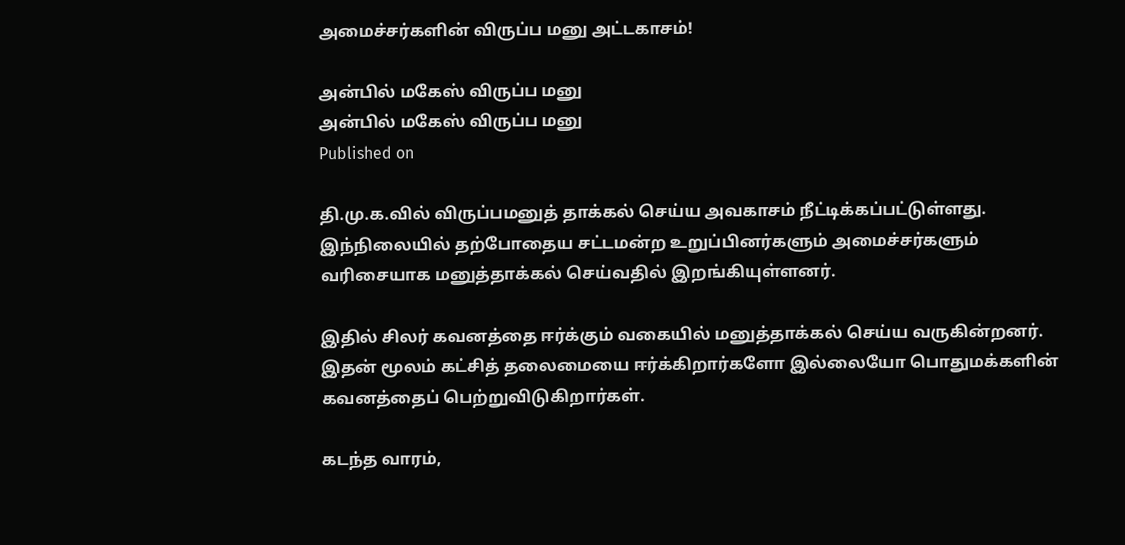அமைச்சர்களின் விருப்ப மனு அட்டகாசம்!

அன்பில் மகேஸ் விருப்ப மனு
அன்பில் மகேஸ் விருப்ப மனு
Published on

தி.மு.க.வில் விருப்பமனுத் தாக்கல் செய்ய அவகாசம் நீட்டிக்கப்பட்டுள்ளது. இந்நிலையில் தற்போதைய சட்டமன்ற உறுப்பினர்களும் அமைச்சர்களும் வரிசையாக மனுத்தாக்கல் செய்வதில் இறங்கியுள்ளனர்.

இதில் சிலர் கவனத்தை ஈர்க்கும் வகையில் மனுத்தாக்கல் செய்ய வருகின்றனர்.  இதன் மூலம் கட்சித் தலைமையை ஈர்க்கிறார்களோ இல்லையோ பொதுமக்களின் கவனத்தைப் பெற்றுவிடுகிறார்கள்.

கடந்த வாரம்,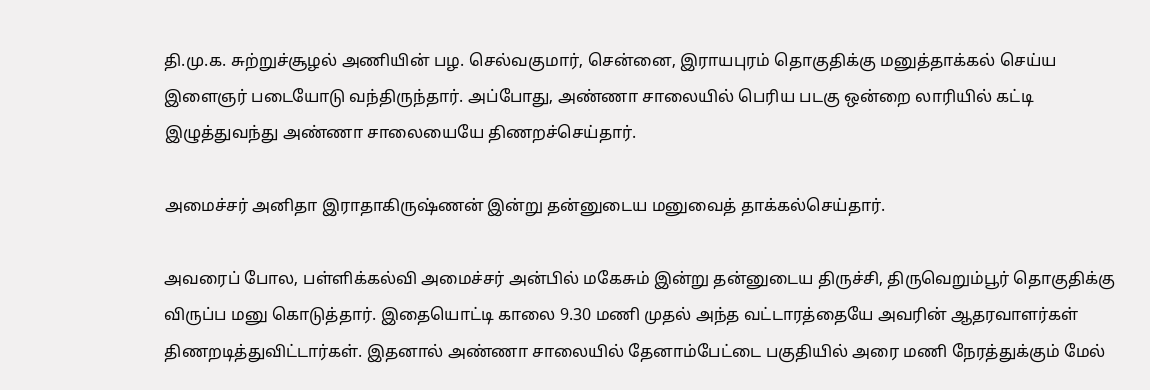தி.மு.க. சுற்றுச்சூழல் அணியின் பழ. செல்வகுமார், சென்னை, இராயபுரம் தொகுதிக்கு மனுத்தாக்கல் செய்ய இளைஞர் படையோடு வந்திருந்தார். அப்போது, அண்ணா சாலையில் பெரிய படகு ஒன்றை லாரியில் கட்டி இழுத்துவந்து அண்ணா சாலையையே திணறச்செய்தார்.

அமைச்சர் அனிதா இராதாகிருஷ்ணன் இன்று தன்னுடைய மனுவைத் தாக்கல்செய்தார்.

அவரைப் போல, பள்ளிக்கல்வி அமைச்சர் அன்பில் மகேசும் இன்று தன்னுடைய திருச்சி, திருவெறும்பூர் தொகுதிக்கு விருப்ப மனு கொடுத்தார். இதையொட்டி காலை 9.30 மணி முதல் அந்த வட்டாரத்தையே அவரின் ஆதரவாளர்கள் திணறடித்துவிட்டார்கள். இதனால் அண்ணா சாலையில் தேனாம்பேட்டை பகுதியில் அரை மணி நேரத்துக்கும் மேல்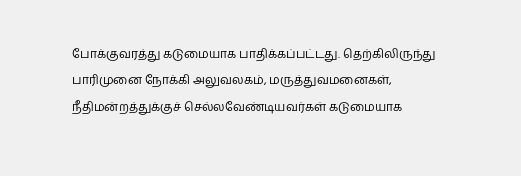போக்குவரத்து கடுமையாக பாதிக்கப்பட்டது. தெற்கிலிருந்து பாரிமுனை நோக்கி அலுவலகம், மருத்துவமனைகள், நீதிமன்றத்துக்குச் செல்லவேண்டியவர்கள் கடுமையாக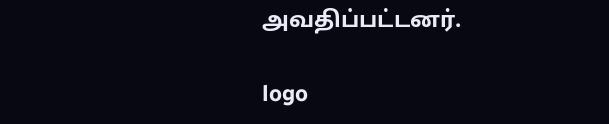அவதிப்பட்டனர்.

logo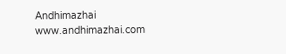Andhimazhai
www.andhimazhai.com